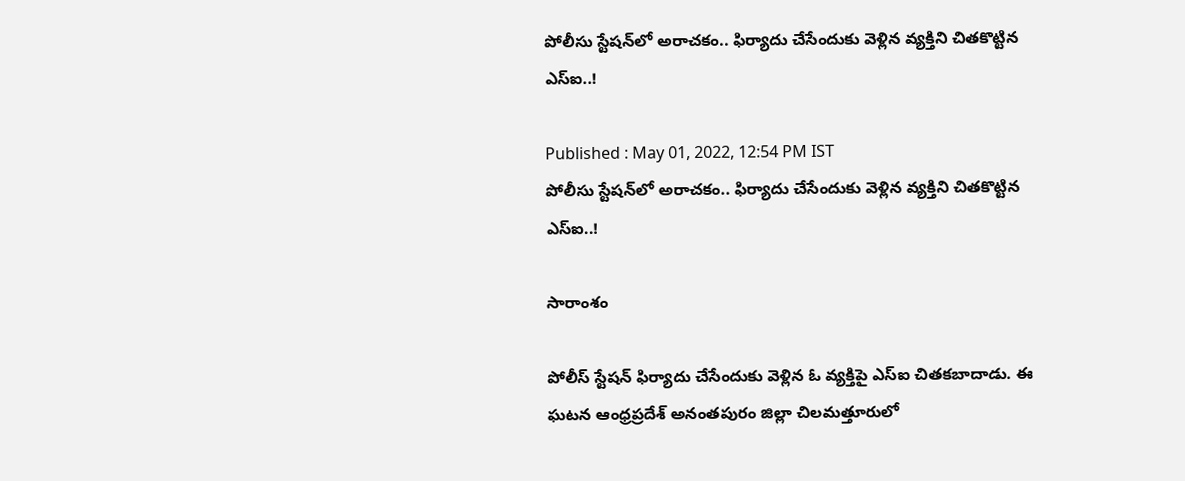పోలీసు స్టేషన్‌లో అరాచకం.. ఫిర్యాదు చేసేందుకు వెళ్లిన వ్యక్తిని చితకొట్టిన ఎస్‌ఐ..!

Published : May 01, 2022, 12:54 PM IST
పోలీసు స్టేషన్‌లో అరాచకం.. ఫిర్యాదు చేసేందుకు వెళ్లిన వ్యక్తిని చితకొట్టిన ఎస్‌ఐ..!

సారాంశం

పోలీస్ స్టేషన్ ఫిర్యాదు చేసేందుకు వెళ్లిన ఓ వ్యక్తిపై ఎస్‌ఐ చితకబాదాడు. ఈ ఘటన ఆంధ్రప్రదేశ్ అనంతపురం జిల్లా చిలమత్తూరులో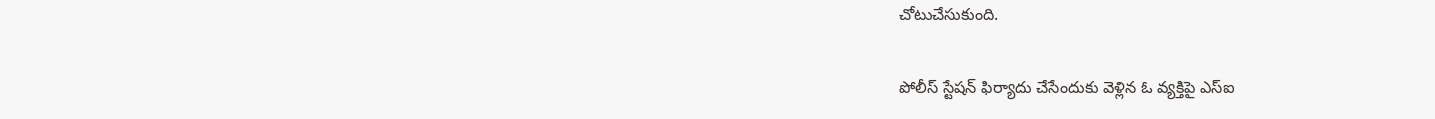చోటుచేసుకుంది.

పోలీస్ స్టేషన్ ఫిర్యాదు చేసేందుకు వెళ్లిన ఓ వ్యక్తిపై ఎస్‌ఐ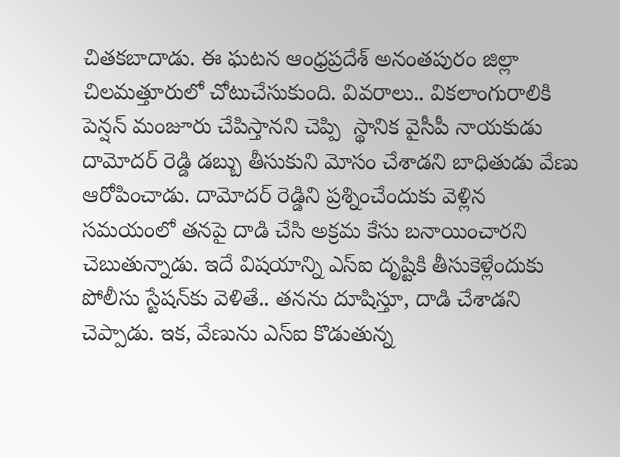చితకబాదాడు. ఈ ఘటన ఆంధ్రప్రదేశ్ అనంతపురం జిల్లా చిలమత్తూరులో చోటుచేసుకుంది. వివరాలు.. వికలాంగురాలికి పెన్షన్ మంజూరు చేపిస్తానని చెప్పి  స్థానిక వైసీపీ నాయకుడు దామోదర్ రెడ్డి డబ్బు తీసుకుని మోసం చేశాడని బాధితుడు వేణు ఆరోపించాడు. దామోదర్ రెడ్డిని ప్రశ్నించేందుకు వెళ్లిన సమయంలో తనపై దాడి చేసి అక్రమ కేసు బనాయించారని చెబుతున్నాడు. ఇదే విషయాన్ని ఎస్‌ఐ దృష్టికి తీసుకెళ్లేందుకు పోలీసు స్టేషన్‌కు వెళితే.. తనను దూషిస్తూ, దాడి చేశాడని చెప్పాడు. ఇక, వేణును ఎస్‌ఐ కొడుతున్న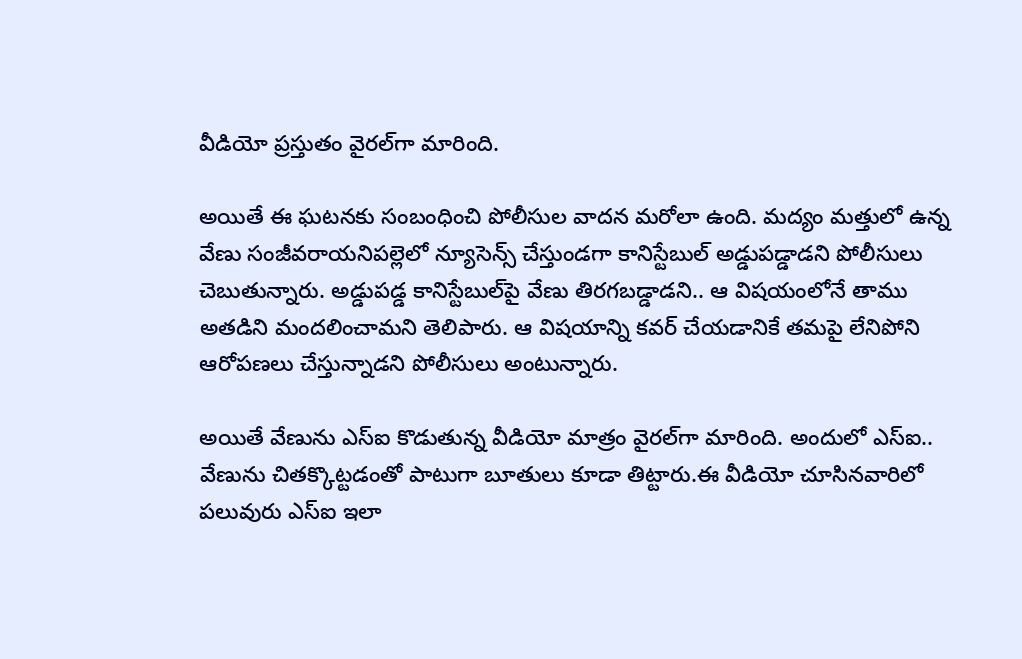వీడియో ప్రస్తుతం వైరల్‌గా మారింది.

అయితే ఈ ఘటనకు సంబంధించి పోలీసుల వాదన మరోలా ఉంది. మద్యం మత్తులో ఉన్న వేణు సంజీవరాయనిపల్లె‌లో న్యూసెన్స్ చేస్తుండగా కానిస్టేబుల్ అడ్డుపడ్డాడని పోలీసులు చెబుతున్నారు. అడ్డుపడ్డ కానిస్టేబుల్‌పై వేణు తిరగబడ్డాడని.. ఆ విషయంలోనే తాము అతడిని మందలించామని తెలిపారు. ఆ విషయాన్ని కవర్ చేయడానికే తమపై లేనిపోని ఆరోపణలు చేస్తున్నాడని పోలీసులు అంటున్నారు.

అయితే వేణును ఎస్‌ఐ కొడుతున్న వీడియో మాత్రం వైరల్‌గా మారింది. అందులో ఎస్‌ఐ.. వేణును చితక్కొట్టడంతో పాటుగా బూతులు కూడా తిట్టారు.ఈ వీడియో చూసినవారిలో పలువురు ఎస్‌ఐ ఇలా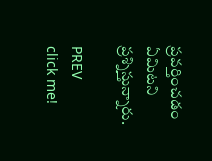ప్రవర్తించడం ఏమిటని ప్రశ్నిస్తున్నారు.

PREV
click me!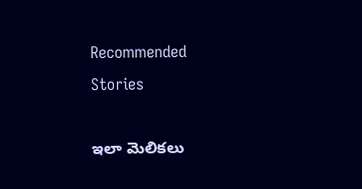Recommended Stories

ఇలా మెలికలు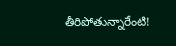తీరిపోతున్నారేంటి!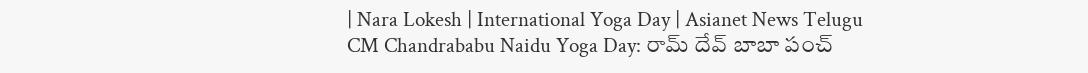| Nara Lokesh | International Yoga Day | Asianet News Telugu
CM Chandrababu Naidu Yoga Day: రామ్ దేవ్ బాబా పంచ్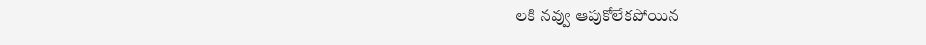లకి నవ్వు ఆపుకోలేకపోయిన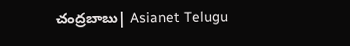చంద్రబాబు| Asianet Telugu